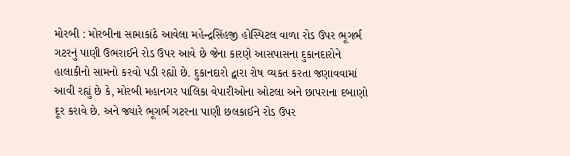મોરબી : મોરબીના સામાકાંઠે આવેલા મહેન્દ્રસિંહજી હોસ્પિટલ વાળા રોડ ઉપર ભૂગર્ભ ગટરનું પાણી ઉભરાઈને રોડ ઉપર આવે છે જેના કારણે આસપાસના દુકાનદારોને હાલાકીનો સામનો કરવો પડી રહ્યો છે. દુકાનદારો દ્વારા રોષ વ્યકત કરતા જણાવવામાં આવી રહ્યું છે કે, મોરબી મહાનગર પાલિકા વેપારીઓના ઓટલા અને છાપરાના દબાણો દૂર કરાવે છે. અને જ્યારે ભૂગર્ભ ગટરના પાણી છલકાઈને રોડ ઉપર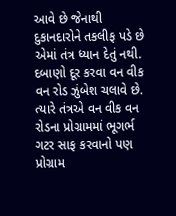આવે છે જેનાથી દુકાનદારોને તકલીફ પડે છે એમાં તંત્ર ધ્યાન દેતું નથી. દબાણો દૂર કરવા વન વીક વન રોડ ઝુંબેશ ચલાવે છે. ત્યારે તંત્રએ વન વીક વન રોડના પ્રોગ્રામમાં ભૂગર્ભ ગટર સાફ કરવાનો પણ પ્રોગ્રામ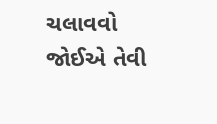ચલાવવો જોઈએ તેવી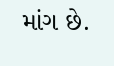માંગ છે.